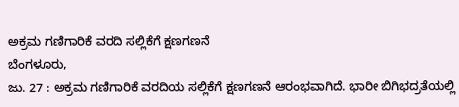ಅಕ್ರಮ ಗಣಿಗಾರಿಕೆ ವರದಿ ಸಲ್ಲಿಕೆಗೆ ಕ್ಷಣಗಣನೆ
ಬೆಂಗಳೂರು,
ಜು. 27 : ಅಕ್ರಮ ಗಣಿಗಾರಿಕೆ ವರದಿಯ ಸಲ್ಲಿಕೆಗೆ ಕ್ಷಣಗಣನೆ ಆರಂಭವಾಗಿದೆ. ಭಾರೀ ಬಿಗಿಭದ್ರತೆಯಲ್ಲಿ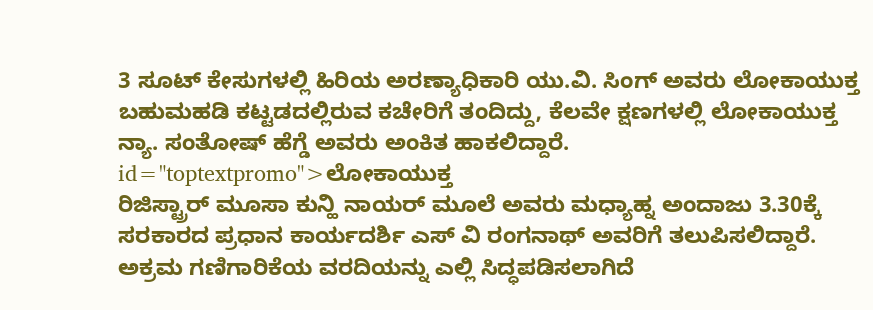3 ಸೂಟ್ ಕೇಸುಗಳಲ್ಲಿ ಹಿರಿಯ ಅರಣ್ಯಾಧಿಕಾರಿ ಯು.ವಿ. ಸಿಂಗ್ ಅವರು ಲೋಕಾಯುಕ್ತ ಬಹುಮಹಡಿ ಕಟ್ಟಡದಲ್ಲಿರುವ ಕಚೇರಿಗೆ ತಂದಿದ್ದು, ಕೆಲವೇ ಕ್ಷಣಗಳಲ್ಲಿ ಲೋಕಾಯುಕ್ತ ನ್ಯಾ. ಸಂತೋಷ್ ಹೆಗ್ಡೆ ಅವರು ಅಂಕಿತ ಹಾಕಲಿದ್ದಾರೆ. id="toptextpromo">ಲೋಕಾಯುಕ್ತ
ರಿಜಿಸ್ಟ್ರಾರ್ ಮೂಸಾ ಕುನ್ಹಿ ನಾಯರ್ ಮೂಲೆ ಅವರು ಮಧ್ಯಾಹ್ನ ಅಂದಾಜು 3.30ಕ್ಕೆ ಸರಕಾರದ ಪ್ರಧಾನ ಕಾರ್ಯದರ್ಶಿ ಎಸ್ ವಿ ರಂಗನಾಥ್ ಅವರಿಗೆ ತಲುಪಿಸಲಿದ್ದಾರೆ. ಅಕ್ರಮ ಗಣಿಗಾರಿಕೆಯ ವರದಿಯನ್ನು ಎಲ್ಲಿ ಸಿದ್ಧಪಡಿಸಲಾಗಿದೆ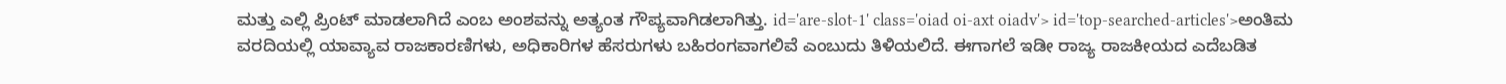ಮತ್ತು ಎಲ್ಲಿ ಪ್ರಿಂಟ್ ಮಾಡಲಾಗಿದೆ ಎಂಬ ಅಂಶವನ್ನು ಅತ್ಯಂತ ಗೌಪ್ಯವಾಗಿಡಲಾಗಿತ್ತು. id='are-slot-1' class='oiad oi-axt oiadv'> id='top-searched-articles'>ಅಂತಿಮ
ವರದಿಯಲ್ಲಿ ಯಾವ್ಯಾವ ರಾಜಕಾರಣಿಗಳು, ಅಧಿಕಾರಿಗಳ ಹೆಸರುಗಳು ಬಹಿರಂಗವಾಗಲಿವೆ ಎಂಬುದು ತಿಳಿಯಲಿದೆ. ಈಗಾಗಲೆ ಇಡೀ ರಾಜ್ಯ ರಾಜಕೀಯದ ಎದೆಬಡಿತ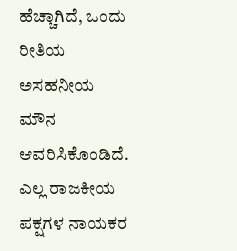ಹೆಚ್ಚಾಗಿದೆ, ಒಂದು ರೀತಿಯ ಅಸಹನೀಯ ಮೌನ ಆವರಿಸಿಕೊಂಡಿದೆ. ಎಲ್ಲ ರಾಜಕೀಯ ಪಕ್ಷಗಳ ನಾಯಕರ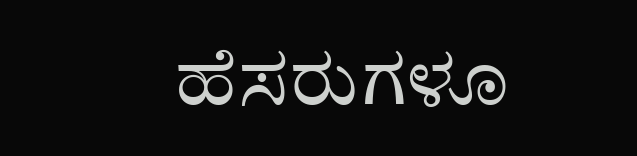ಹೆಸರುಗಳೂ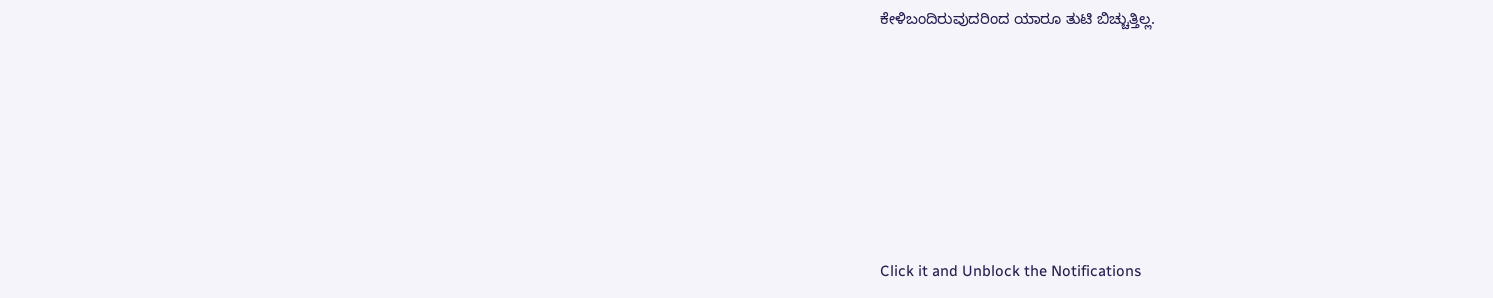ಕೇಳಿಬಂದಿರುವುದರಿಂದ ಯಾರೂ ತುಟಿ ಬಿಚ್ಚುತ್ತಿಲ್ಲ.











Click it and Unblock the Notifications